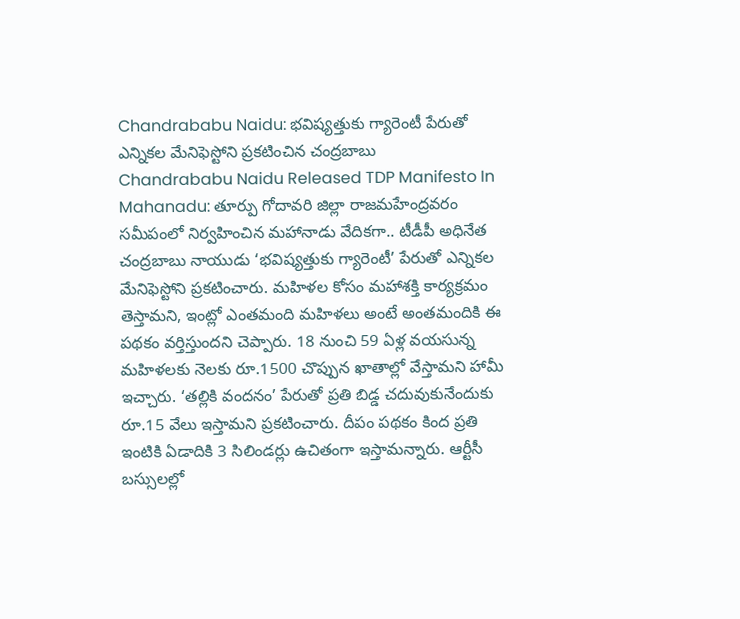Chandrababu Naidu: భవిష్యత్తుకు గ్యారెంటీ పేరుతో ఎన్నికల మేనిఫెస్టోని ప్రకటించిన చంద్రబాబు
Chandrababu Naidu Released TDP Manifesto In Mahanadu: తూర్పు గోదావరి జిల్లా రాజమహేంద్రవరం సమీపంలో నిర్వహించిన మహానాడు వేదికగా.. టీడీపీ అధినేత చంద్రబాబు నాయుడు ‘భవిష్యత్తుకు గ్యారెంటీ’ పేరుతో ఎన్నికల మేనిఫెస్టోని ప్రకటించారు. మహిళల కోసం మహాశక్తి కార్యక్రమం తెస్తామని, ఇంట్లో ఎంతమంది మహిళలు అంటే అంతమందికి ఈ పథకం వర్తిస్తుందని చెప్పారు. 18 నుంచి 59 ఏళ్ల వయసున్న మహిళలకు నెలకు రూ.1500 చొప్పున ఖాతాల్లో వేస్తామని హామీ ఇచ్చారు. ‘తల్లికి వందనం’ పేరుతో ప్రతి బిడ్డ చదువుకునేందుకు రూ.15 వేలు ఇస్తామని ప్రకటించారు. దీపం పథకం కింద ప్రతి ఇంటికి ఏడాదికి 3 సిలిండర్లు ఉచితంగా ఇస్తామన్నారు. ఆర్టీసీ బస్సులల్లో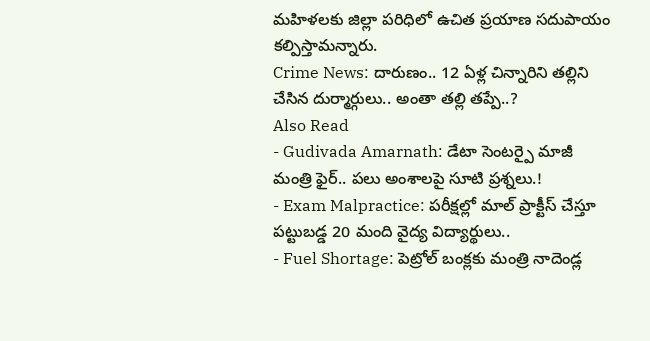మహిళలకు జిల్లా పరిధిలో ఉచిత ప్రయాణ సదుపాయం కల్పిస్తామన్నారు.
Crime News: దారుణం.. 12 ఏళ్ల చిన్నారిని తల్లిని చేసిన దుర్మార్గులు.. అంతా తల్లి తప్పే..?
Also Read
- Gudivada Amarnath: డేటా సెంటర్పై మాజీ మంత్రి ఫైర్.. పలు అంశాలపై సూటి ప్రశ్నలు.!
- Exam Malpractice: పరీక్షల్లో మాల్ ప్రాక్టీస్ చేస్తూ పట్టుబడ్డ 20 మంది వైద్య విద్యార్థులు..
- Fuel Shortage: పెట్రోల్ బంక్లకు మంత్రి నాదెండ్ల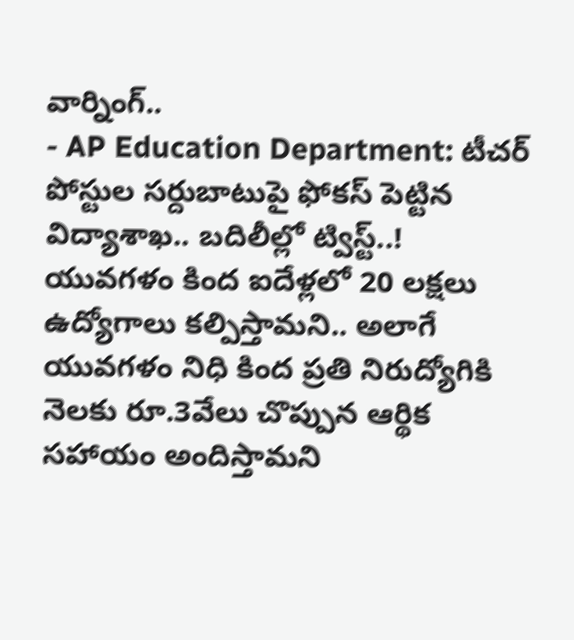వార్నింగ్..
- AP Education Department: టీచర్ పోస్టుల సర్దుబాటుపై ఫోకస్ పెట్టిన విద్యాశాఖ.. బదిలీల్లో ట్విస్ట్..!
యువగళం కింద ఐదేళ్లలో 20 లక్షలు ఉద్యోగాలు కల్పిస్తామని.. అలాగే యువగళం నిధి కింద ప్రతి నిరుద్యోగికి నెలకు రూ.3వేలు చొప్పున ఆర్థిక సహాయం అందిస్తామని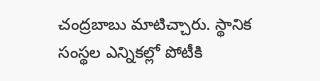చంద్రబాబు మాటిచ్చారు. స్థానిక సంస్థల ఎన్నికల్లో పోటీకి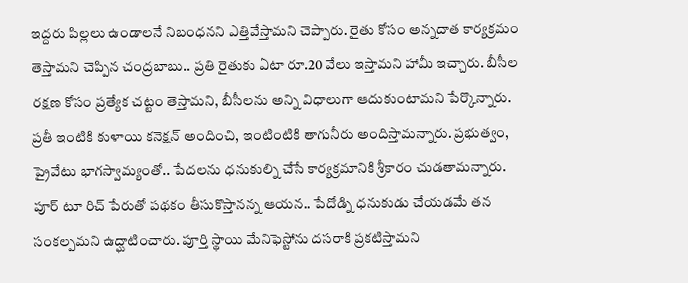ఇద్దరు పిల్లలు ఉండాలనే నిబంధనని ఎత్తివేస్తామని చెప్పారు. రైతు కోసం అన్నదాత కార్యక్రమం తెస్తామని చెప్పిన చంద్రబాబు.. ప్రతి రైతుకు ఏటా రూ.20 వేలు ఇస్తామని హామీ ఇచ్చారు. బీసీల రక్షణ కోసం ప్రత్యేక చట్టం తెస్తామని, బీసీలను అన్ని విధాలుగా ఆదుకుంటామని పేర్కొన్నారు. ప్రతీ ఇంటికి కుళాయి కనెక్షన్ అందించి, ఇంటింటికి తాగునీరు అందిస్తామన్నారు. ప్రభుత్వం, ప్రైవేటు భాగస్వామ్యంతో.. పేదలను ధనుకుల్ని చేసే కార్యక్రమానికి శ్రీకారం చుడతామన్నారు. పూర్ టూ రిచ్ పేరుతో పథకం తీసుకొస్తానన్న ఆయన.. పేదోడ్ని ధనుకుడు చేయడమే తన సంకల్పమని ఉద్ఘాటించారు. పూర్తి స్థాయి మేనిఫెస్టోను దసరాకి ప్రకటిస్తామని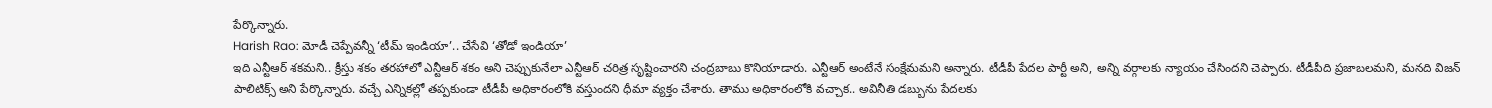పేర్కొన్నారు.
Harish Rao: మోడీ చెప్పేవన్నీ ‘టీమ్ ఇండియా’.. చేసేవి ‘తోడో ఇండియా’
ఇది ఎన్టీఆర్ శకమని.. క్రీస్తు శకం తరహాలో ఎన్టీఆర్ శకం అని చెప్పుకునేలా ఎన్టీఆర్ చరిత్ర సృష్టించారని చంద్రబాబు కొనియాడారు. ఎన్టీఆర్ అంటేనే సంక్షేమమని అన్నారు. టీడీపీ పేదల పార్టీ అని, అన్ని వర్గాలకు న్యాయం చేసిందని చెప్పారు. టీడీపీది ప్రజాబలమని, మనది విజన్ పాలిటిక్స్ అని పేర్కొన్నారు. వచ్చే ఎన్నికల్లో తప్పకుండా టీడీపీ అధికారంలోకి వస్తుందని ధీమా వ్యక్తం చేశారు. తాము అధికారంలోకి వచ్చాక.. అవినీతి డబ్బును పేదలకు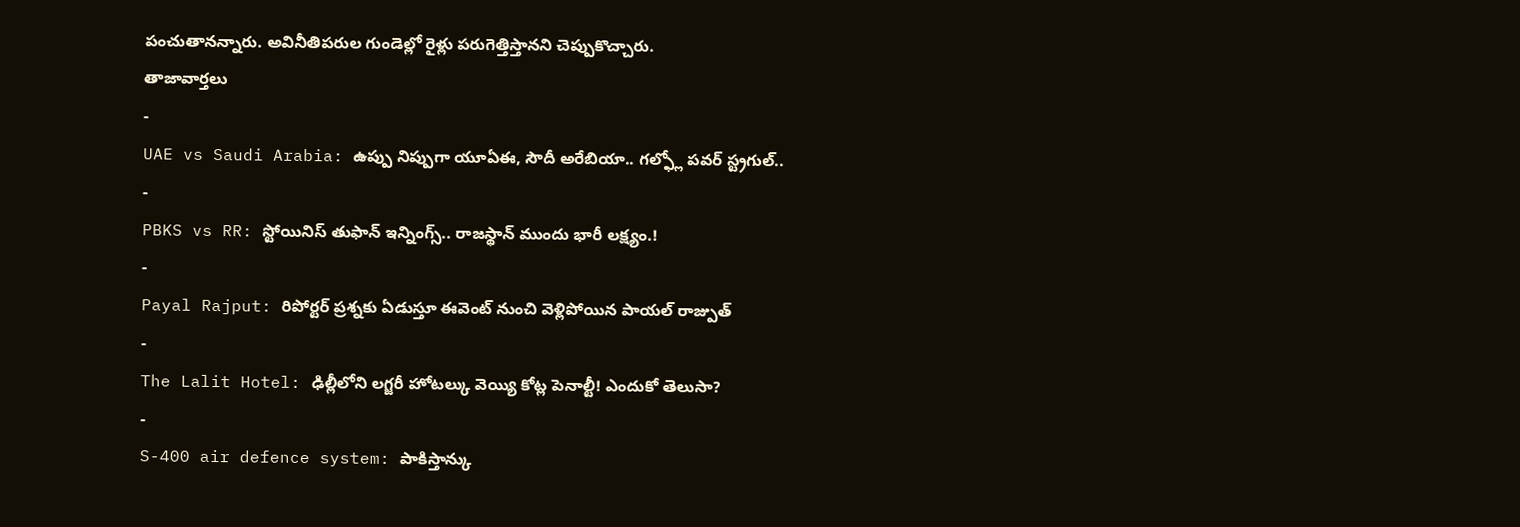పంచుతానన్నారు. అవినీతిపరుల గుండెల్లో రైళ్లు పరుగెత్తిస్తానని చెప్పుకొచ్చారు.
తాజావార్తలు
-
UAE vs Saudi Arabia: ఉప్పు నిప్పుగా యూఏఈ, సౌదీ అరేబియా.. గల్ఫ్లో పవర్ స్ట్రగుల్..
-
PBKS vs RR: స్టోయినిస్ తుఫాన్ ఇన్నింగ్స్.. రాజస్థాన్ ముందు భారీ లక్ష్యం.!
-
Payal Rajput: రిపోర్టర్ ప్రశ్నకు ఏడుస్తూ ఈవెంట్ నుంచి వెళ్లిపోయిన పాయల్ రాజ్పుత్
-
The Lalit Hotel: ఢిల్లీలోని లగ్జరీ హోటల్కు వెయ్యి కోట్ల పెనాల్టీ! ఎందుకో తెలుసా?
-
S-400 air defence system: పాకిస్తాన్కు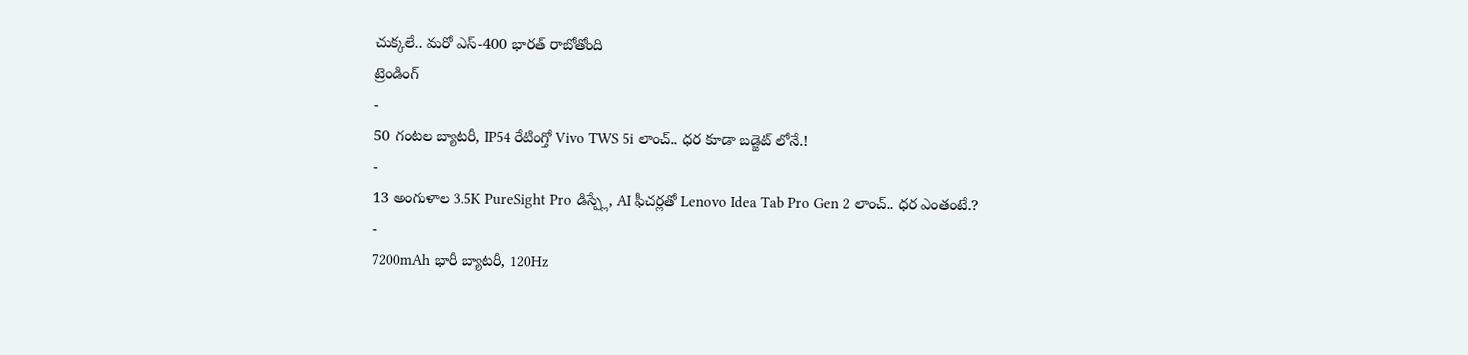చుక్కలే.. మరో ఎస్-400 భారత్ రాబోతోంది
ట్రెండింగ్
-
50 గంటల బ్యాటరీ, IP54 రేటింగ్తో Vivo TWS 5i లాంచ్.. ధర కూడా బడ్జెట్ లోనే.!
-
13 అంగుళాల 3.5K PureSight Pro డిస్ప్లే, AI ఫీచర్లతో Lenovo Idea Tab Pro Gen 2 లాంచ్.. ధర ఎంతంటే.?
-
7200mAh భారీ బ్యాటరీ, 120Hz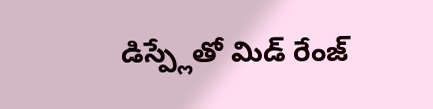డిస్ప్లేతో మిడ్ రేంజ్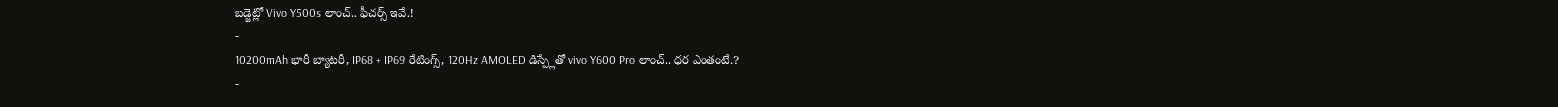బడ్జెట్లో Vivo Y500s లాంచ్.. ఫీచర్స్ ఇవే.!
-
10200mAh భారీ బ్యాటరీ, IP68 + IP69 రేటింగ్స్, 120Hz AMOLED డిస్ప్లేతో vivo Y600 Pro లాంచ్.. ధర ఎంతంటే.?
-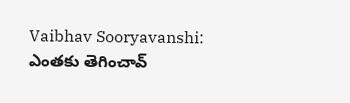Vaibhav Sooryavanshi: ఎంతకు తెగించావ్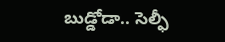బుడ్డోడా.. సెల్ఫీ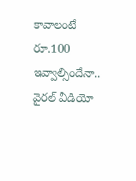కావాలంటే రూ.100 ఇవ్వాల్సిందేనా.. వైరల్ వీడియో